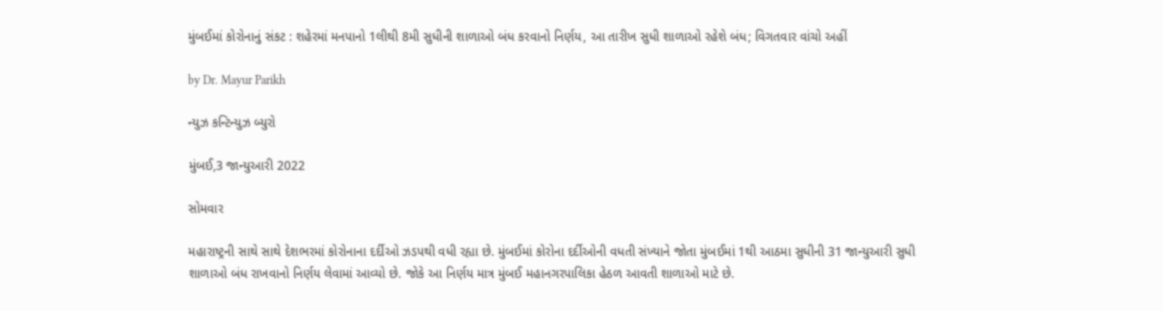મુંબઈમાં કોરોનાનું સંકટ : શહેરમાં મનપાનો 1લીથી 8મી સુધીની શાળાઓ બંધ કરવાનો નિર્ણય, આ તારીખ સુધી શાળાઓ રહેશે બંધ; વિગતવાર વાંચો અહીં

by Dr. Mayur Parikh

ન્યુઝ કન્ટિન્યુઝ બ્યુરો

મુંબઈ,3 જાન્યુઆરી 2022

સોમવાર

મહારાષ્ટ્રની સાથે સાથે દેશભરમાં કોરોનાના દર્દીઓ ઝડપથી વધી રહ્યા છે. મુંબઈમાં કોરોના દર્દીઓની વધતી સંખ્યાને જોતા મુંબઈમાં 1થી આઠમા સુધીની 31 જાન્યુઆરી સુધી શાળાઓ બંધ રાખવાનો નિર્ણય લેવામાં આવ્યો છે. જોકે આ નિર્ણય માત્ર મુંબઈ મહાનગરપાલિકા હેઠળ આવતી શાળાઓ માટે છે.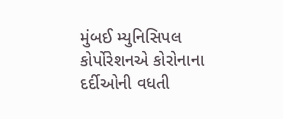મુંબઈ મ્યુનિસિપલ કોર્પોરેશનએ કોરોનાના દર્દીઓની વધતી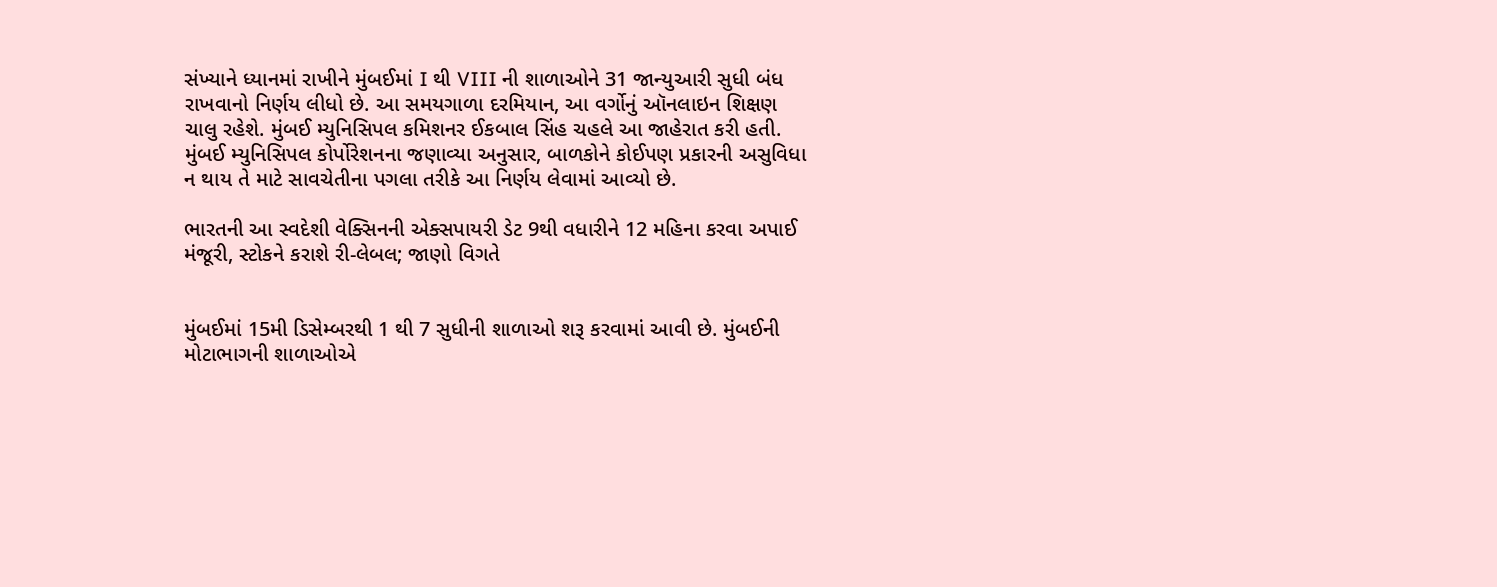સંખ્યાને ધ્યાનમાં રાખીને મુંબઈમાં I થી VIII ની શાળાઓને 31 જાન્યુઆરી સુધી બંધ રાખવાનો નિર્ણય લીધો છે. આ સમયગાળા દરમિયાન, આ વર્ગોનું ઑનલાઇન શિક્ષણ ચાલુ રહેશે. મુંબઈ મ્યુનિસિપલ કમિશનર ઈકબાલ સિંહ ચહલે આ જાહેરાત કરી હતી. મુંબઈ મ્યુનિસિપલ કોર્પોરેશનના જણાવ્યા અનુસાર, બાળકોને કોઈપણ પ્રકારની અસુવિધા ન થાય તે માટે સાવચેતીના પગલા તરીકે આ નિર્ણય લેવામાં આવ્યો છે.

ભારતની આ સ્વદેશી વેક્સિનની એક્સપાયરી ડેટ 9થી વધારીને 12 મહિના કરવા અપાઈ મંજૂરી, સ્ટોકને કરાશે રી-લેબલ; જાણો વિગતે


મુંબઈમાં 15મી ડિસેમ્બરથી 1 થી 7 સુધીની શાળાઓ શરૂ કરવામાં આવી છે. મુંબઈની મોટાભાગની શાળાઓએ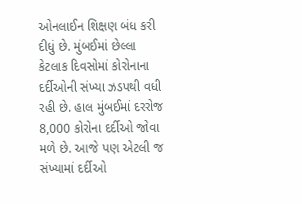ઓનલાઈન શિક્ષણ બંધ કરી દીધું છે. મુંબઈમાં છેલ્લા કેટલાક દિવસોમાં કોરોનાના દર્દીઓની સંખ્યા ઝડપથી વધી રહી છે. હાલ મુંબઈમાં દરરોજ 8,000 કોરોના દર્દીઓ જોવા મળે છે. આજે પણ એટલી જ સંખ્યામાં દર્દીઓ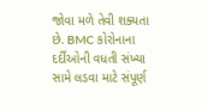જોવા મળે તેવી શક્યતા છે. BMC કોરોનાના દર્દીઓની વધતી સંખ્યા સામે લડવા માટે સંપૂર્ણ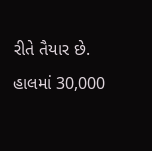રીતે તૈયાર છે. હાલમાં 30,000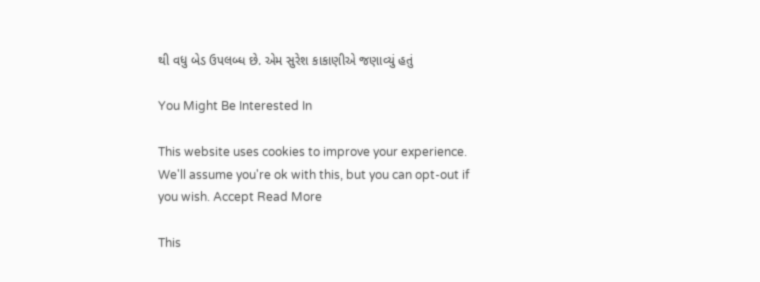થી વધુ બેડ ઉપલબ્ધ છે. એમ સુરેશ કાકાણીએ જણાવ્યું હતું

You Might Be Interested In

This website uses cookies to improve your experience. We'll assume you're ok with this, but you can opt-out if you wish. Accept Read More

This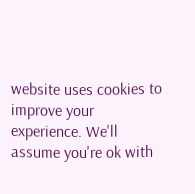website uses cookies to improve your experience. We'll assume you're ok with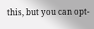this, but you can opt-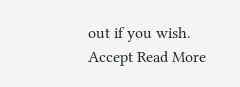out if you wish. Accept Read More